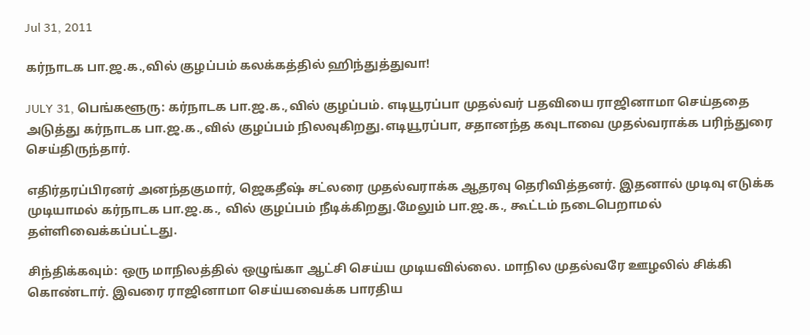Jul 31, 2011

கர்நாடக பா.ஜ.க.,வில் குழப்பம் கலக்கத்தில் ஹிந்துத்துவா!

JULY 31, பெங்களூரு: கர்நாடக பா.ஜ.க.,வில் குழப்பம். எடியூரப்பா முதல்வர் பதவியை ராஜினாமா செய்ததை அடுத்து கர்நாடக பா.ஜ.க.,வில் குழப்பம் நிலவுகிறது.எடியூரப்பா, சதானந்த கவுடாவை முதல்வராக்க பரிந்துரை செய்திருந்தார்.

எதிர்தரப்பிரனர் அனந்தகுமார், ஜெகதீஷ் சட்லரை முதல்வராக்க ஆதரவு தெரிவித்தனர். இதனால் முடிவு எடுக்க முடியாமல் கர்நாடக பா.ஜ.க., வில் குழப்பம் நீடிக்கிறது.மேலும் பா.ஜ.க., கூட்டம் நடைபெறாமல் தள்ளிவைக்கப்பட்டது.

சிந்திக்கவும்: ஒரு மாநிலத்தில் ஒழுங்கா ஆட்சி செய்ய முடியவில்லை. மாநில முதல்வரே ஊழலில் சிக்கி கொண்டார். இவரை ராஜினாமா செய்யவைக்க பாரதிய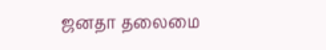ஜனதா தலைமை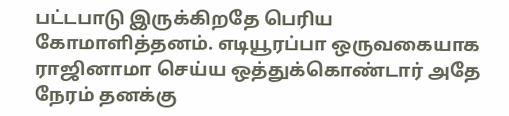பட்டபாடு இருக்கிறதே பெரிய கோமாளித்தனம். எடியூரப்பா ஒருவகையாக ராஜினாமா செய்ய ஒத்துக்கொண்டார் அதே நேரம் தனக்கு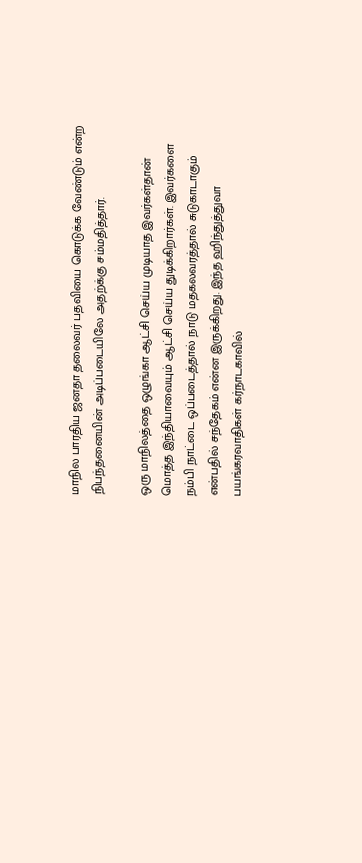மாநில பாரதிய ஜனதா தலைவர் பதவியை கொடுக்க வேண்டும் என்ற நிபந்தனையின் அடிப்படையிலே அதற்க்கு சம்மதித்தார்.

ஒரு மாநிலத்தை ஒழுங்கா ஆட்சி செய்ய முடியாத இவர்கள்தான் மொத்த இந்தியாவையும் ஆட்சி செய்ய துடிக்கிறார்கள். இவர்களை நம்பி நாட்டை ஒப்படைத்தால் நாடு மதகலவரத்தால் சுடுகாடாகும் என்பதில் சந்தேகம் என்ன இருக்கிறது. இந்த ஹிந்துத்துவா பயங்கரவாதிகள் கர்நாடகாவில்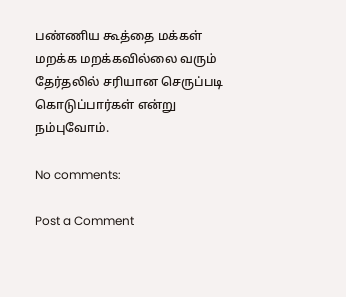பண்ணிய கூத்தை மக்கள் மறக்க மறக்கவில்லை வரும் தேர்தலில் சரியான செருப்படி கொடுப்பார்கள் என்று நம்புவோம்.

No comments:

Post a Comment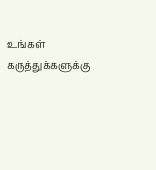உங்கள் கருத்துக்களுக்கு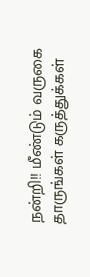நன்றி!! மீண்டும் வருகை தாருங்கள் கருத்துக்கள்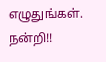எழுதுங்கள். நன்றி!!